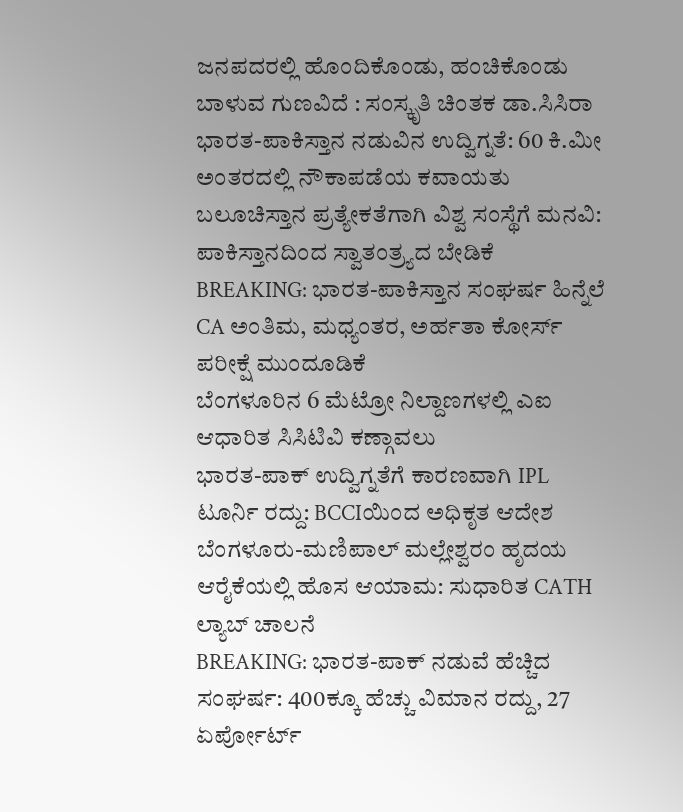ಜನಪದರಲ್ಲಿ ಹೊಂದಿಕೊಂಡು, ಹಂಚಿಕೊಂಡು ಬಾಳುವ ಗುಣವಿದೆ : ಸಂಸ್ಕೃತಿ ಚಿಂತಕ ಡಾ.ಸಿಸಿರಾ
ಭಾರತ-ಪಾಕಿಸ್ತಾನ ನಡುವಿನ ಉದ್ವಿಗ್ನತೆ: 60 ಕಿ.ಮೀ ಅಂತರದಲ್ಲಿ ನೌಕಾಪಡೆಯ ಕವಾಯತು
ಬಲೂಚಿಸ್ತಾನ ಪ್ರತ್ಯೇಕತೆಗಾಗಿ ವಿಶ್ವ ಸಂಸ್ಥೆಗೆ ಮನವಿ: ಪಾಕಿಸ್ತಾನದಿಂದ ಸ್ವಾತಂತ್ರ್ಯದ ಬೇಡಿಕೆ
BREAKING: ಭಾರತ-ಪಾಕಿಸ್ತಾನ ಸಂಘರ್ಷ ಹಿನ್ನೆಲೆ CA ಅಂತಿಮ, ಮಧ್ಯಂತರ, ಅರ್ಹತಾ ಕೋರ್ಸ್ ಪರೀಕ್ಷೆ ಮುಂದೂಡಿಕೆ
ಬೆಂಗಳೂರಿನ 6 ಮೆಟ್ರೋ ನಿಲ್ದಾಣಗಳಲ್ಲಿ ಎಐ ಆಧಾರಿತ ಸಿಸಿಟಿವಿ ಕಣ್ಗಾವಲು
ಭಾರತ-ಪಾಕ್ ಉದ್ವಿಗ್ನತೆಗೆ ಕಾರಣವಾಗಿ IPL ಟೂರ್ನಿ ರದ್ದು: BCCIಯಿಂದ ಅಧಿಕೃತ ಆದೇಶ
ಬೆಂಗಳೂರು-ಮಣಿಪಾಲ್ ಮಲ್ಲೇಶ್ವರಂ ಹೃದಯ ಆರೈಕೆಯಲ್ಲಿ ಹೊಸ ಆಯಾಮ: ಸುಧಾರಿತ CATH ಲ್ಯಾಬ್ ಚಾಲನೆ
BREAKING: ಭಾರತ-ಪಾಕ್ ನಡುವೆ ಹೆಚ್ಚಿದ ಸಂಘರ್ಷ: 400ಕ್ಕೂ ಹೆಚ್ಚು ವಿಮಾನ ರದ್ದು, 27 ಏರ್ಪೋರ್ಟ್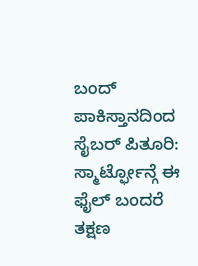ಬಂದ್
ಪಾಕಿಸ್ತಾನದಿಂದ ಸೈಬರ್ ಪಿತೂರಿ: ಸ್ಮಾರ್ಟ್ಫೋನ್ಗೆ ಈ ಫೈಲ್ ಬಂದರೆ ತಕ್ಷಣ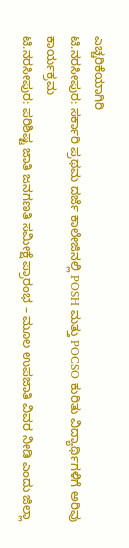ಎಚ್ಚರಿಕೆಯಾಗಿರಿ
ಟಿ.ನರಸೀಪುರ: ಸರ್ಕಾರಿ ಪ್ರಥಮ ದರ್ಜೆ ಕಾಲೇಜಿನಲ್ಲಿ POSH ಮತ್ತು POCSO ಕುರಿತು ವಿದ್ಯಾರ್ಥಿಗಳಿಗೆ ಅರಿವು ಕಾರ್ಯಕ್ರಮ
ಟಿ.ನರಸೀಪುರ: ಪರಿಶಿಷ್ಟ ಜಾತಿ ಜನಗಣತಿ ಸಮೀಕ್ಷೆ ಪ್ರಾರಂಭ – ಮೂಲ ಉಪಜಾತಿ ವಿವರ ನೀಡಿ ಎಂದು ಜಿಲ್ಲಾ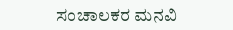ಸಂಚಾಲಕರ ಮನವಿ